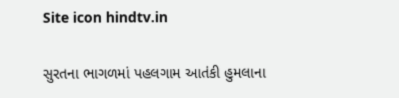Site icon hindtv.in

સુરતના ભાગળમાં પહલગામ આતંકી હુમલાના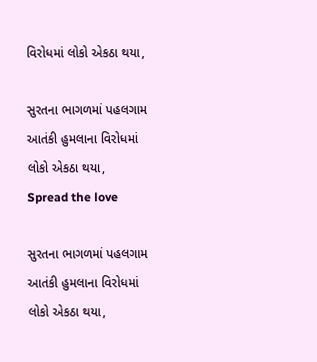વિરોધમાં લોકો એકઠા થયા,

સુરતના ભાગળમાં પહલગામ આતંકી હુમલાના વિરોધમાં લોકો એકઠા થયા,
Spread the love

સુરતના ભાગળમાં પહલગામ આતંકી હુમલાના વિરોધમાં લોકો એકઠા થયા,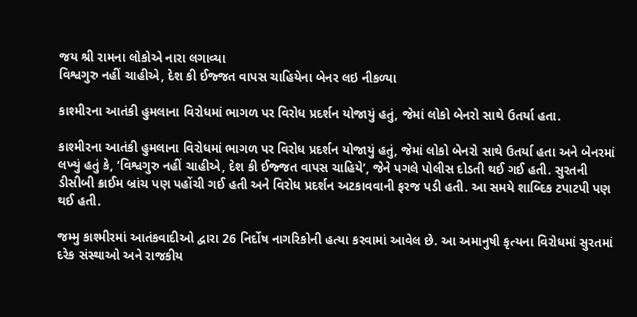જય શ્રી રામના લોકોએ નારા લગાવ્યા
વિશ્વગુરુ નહીં ચાહીએ, દેશ કી ઈજ્જત વાપસ ચાહિયેના બેનર લઇ નીકળ્યા

કાશ્મીરના આતંકી હુમલાના વિરોધમાં ભાગળ પર વિરોધ પ્રદર્શન યોજાયું હતું, જેમાં લોકો બેનરો સાથે ઉતર્યા હતા.

કાશ્મીરના આતંકી હુમલાના વિરોધમાં ભાગળ પર વિરોધ પ્રદર્શન યોજાયું હતું, જેમાં લોકો બેનરો સાથે ઉતર્યા હતા અને બેનરમાં લખ્યું હતું કે, ‘વિશ્વગુરુ નહીં ચાહીએ, દેશ કી ઈજ્જત વાપસ ચાહિયે’, જેને પગલે પોલીસ દોડતી થઈ ગઈ હતી. સુરતની ડીસીબી ક્રાઈમ બ્રાંચ પણ પહોંચી ગઈ હતી અને વિરોધ પ્રદર્શન અટકાવવાની ફરજ પડી હતી. આ સમયે શાબ્દિક ટપાટપી પણ થઈ હતી.

જમ્મુ કાશ્મીરમાં આતંકવાદીઓ દ્વારા 26 નિર્દોષ નાગરિકોની હત્યા કરવામાં આવેલ છે. આ અમાનુષી કૃત્યના વિરોધમાં સુરતમાં દરેક સંસ્થાઓ અને રાજકીય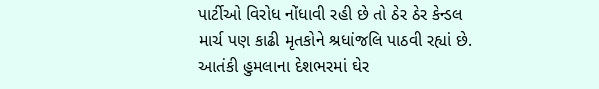પાર્ટીઓ વિરોધ નોંધાવી રહી છે તો ઠેર ઠેર કેન્ડલ માર્ચ પણ કાઢી મૃતકોને શ્રધાંજલિ પાઠવી રહ્યાં છે. આતંકી હુમલાના દેશભરમાં ઘેર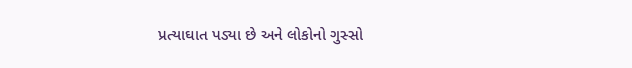પ્રત્યાઘાત પડ્યા છે અને લોકોનો ગુસ્સો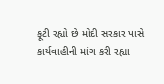ફૂટી રહ્યો છે મોદી સરકાર પાસે કાર્યવાહીની માંગ કરી રહ્યા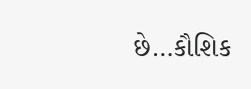છે…કૌશિક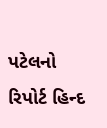પટેલનો રિપોર્ટ હિન્દ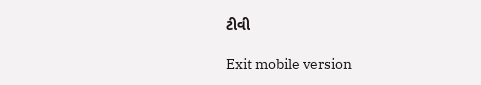ટીવી

Exit mobile version